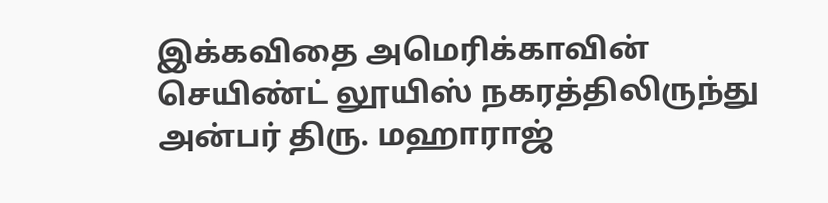இக்கவிதை அமெரிக்காவின் செயிண்ட் லூயிஸ் நகரத்திலிருந்து அன்பர் திரு. மஹாராஜ்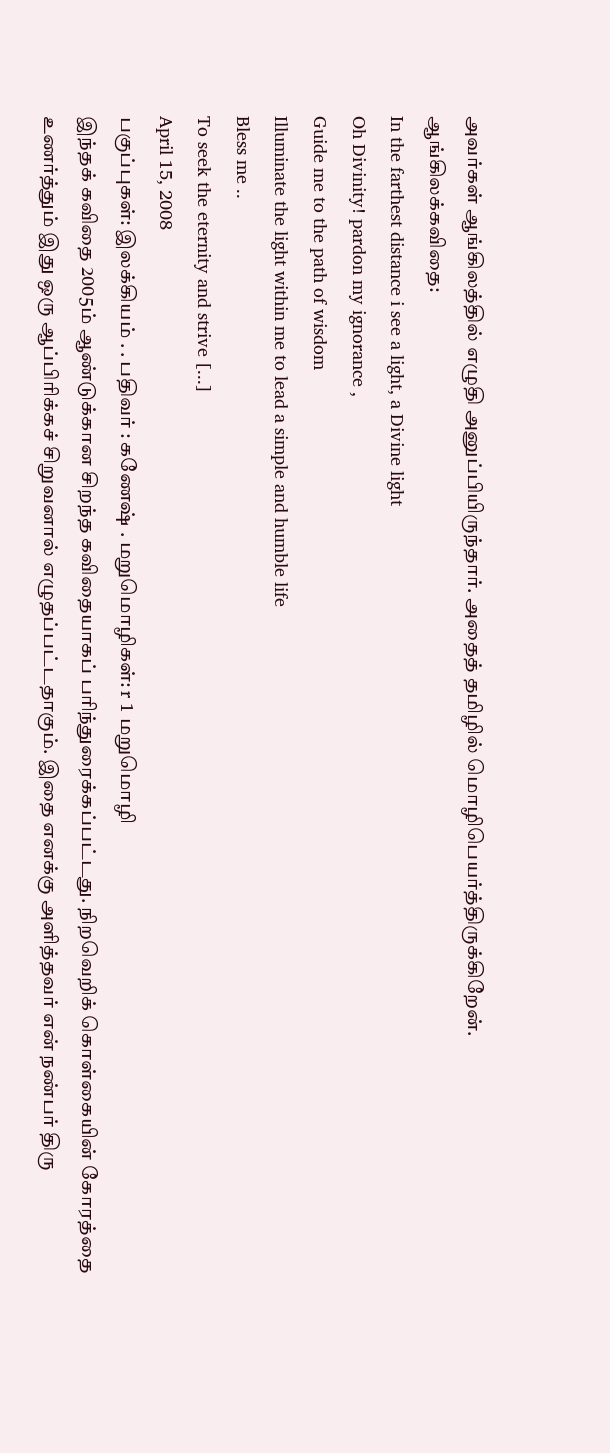அவர்கள் ஆங்கிலத்தில் எழுதி அனுப்பியிருந்தார். அதைத் தமிழில் மொழிபெயர்த்திருக்கிறேன்.
ஆங்கிலக்கவிதை:
In the farthest distance i see a light, a Divine light
Oh Divinity! pardon my ignorance ,
Guide me to the path of wisdom
Illuminate the light within me to lead a simple and humble life
Bless me ..
To seek the eternity and strive [...]
April 15, 2008
பகுப்புகள்: இலக்கியம் . . பதிவர் : கணேஷ் . மறுமொழிகள்: r 1 மறுமொழி
இந்தக் கவிதை 2005ம் ஆண்டுக்கான சிறந்த கவிதையாகப் பரிந்துரைக்கப்பட்டது. நிறவெறிக் கொள்கையின் கோரத்தை உணர்த்தும் இது ஒரு ஆப்பிரிக்கச் சிறுவனால் எழுதப்பட்டதாகும். இதை எனக்கு அளித்தவர் என் நண்பர் திரு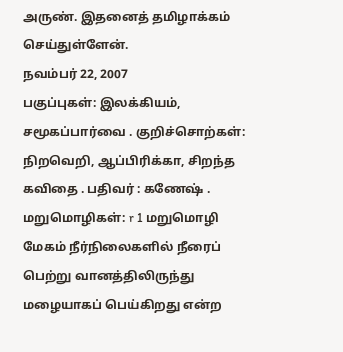அருண். இதனைத் தமிழாக்கம் செய்துள்ளேன்.
நவம்பர் 22, 2007
பகுப்புகள்: இலக்கியம், சமூகப்பார்வை . குறிச்சொற்கள்: நிறவெறி, ஆப்பிரிக்கா, சிறந்த கவிதை . பதிவர் : கணேஷ் . மறுமொழிகள்: r 1 மறுமொழி
மேகம் நீர்நிலைகளில் நீரைப் பெற்று வானத்திலிருந்து மழையாகப் பெய்கிறது என்ற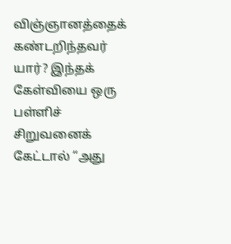விஞ்ஞானத்தைக் கண்டறிந்தவர் யார்? இந்தக் கேள்வியை ஒரு பள்ளிச் சிறுவனைக் கேட்டால் “அது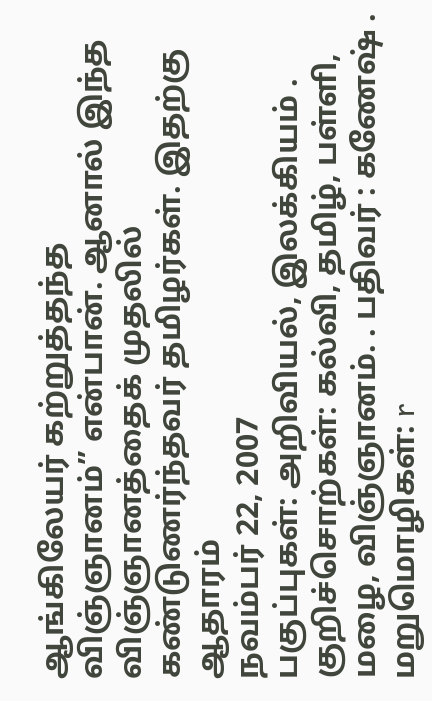ஆங்கிலேயர் கற்றுத்தந்த விஞ்ஞானம்” என்பான். ஆனால் இந்த விஞ்ஞானத்தைக் முதலில் கண்டுணர்ந்தவர் தமிழர்கள். இதற்கு ஆதாரம்
நவம்பர் 22, 2007
பகுப்புகள்: அறிவியல், இலக்கியம் . குறிச்சொற்கள்: கல்வி, தமிழ், பள்ளி, மழை, விஞ்ஞானம். . பதிவர் : கணேஷ் . மறுமொழிகள்: r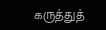கருத்துத்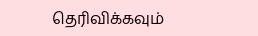தெரிவிக்கவும்